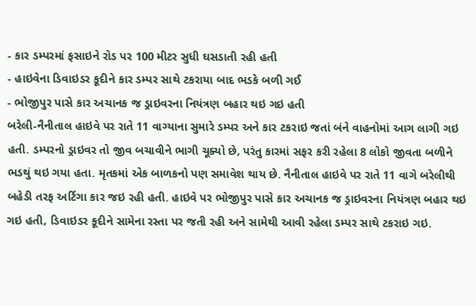- કાર ડમ્પરમાં ફસાઇને રોડ પર 100 મીટર સુધી ઘસડાતી રહી હતી
- હાઇવેના ડિવાઇડર કૂદીને કાર ડમ્પર સાથે ટકરાયા બાદ ભડકે બળી ગઈ
- ભોજીપુર પાસે કાર અચાનક જ ડ્રાઇવરના નિયંત્રણ બહાર થઇ ગઇ હતી
બરેલી-નૈનીતાલ હાઇવે પર રાતે 11 વાગ્યાના સુમારે ડમ્પર અને કાર ટકરાઇ જતાં બંને વાહનોમાં આગ લાગી ગઇ હતી. ડમ્પરનો ડ્રાઇવર તો જીવ બચાવીને ભાગી ચૂક્યો છે, પરંતુ કારમાં સફર કરી રહેલા 8 લોકો જીવતા બળીને ભડથું થઇ ગયા હતા. મૃતકમાં એક બાળકનો પણ સમાવેશ થાય છે. નૈનીતાલ હાઇવે પર રાતે 11 વાગે બરેલીથી બહેડી તરફ અર્ટિગા કાર જઇ રહી હતી. હાઇવે પર ભોજીપુર પાસે કાર અચાનક જ ડ્રાઇવરના નિયંત્રણ બહાર થઇ ગઇ હતી, ડિવાઇડર કૂદીને સામેના રસ્તા પર જતી રહી અને સામેથી આવી રહેલા ડમ્પર સાથે ટકરાઇ ગઇ.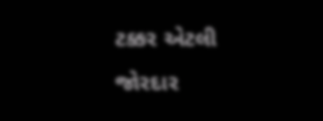ટક્કર એટલી જોરદાર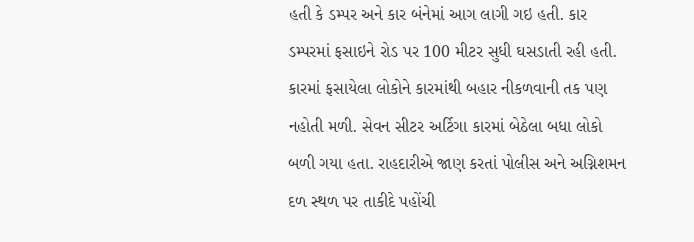હતી કે ડમ્પર અને કાર બંનેમાં આગ લાગી ગઇ હતી. કાર ડમ્પરમાં ફસાઇને રોડ પર 100 મીટર સુધી ઘસડાતી રહી હતી. કારમાં ફસાયેલા લોકોને કારમાંથી બહાર નીકળવાની તક પણ નહોતી મળી. સેવન સીટર અર્ટિગા કારમાં બેઠેલા બધા લોકો બળી ગયા હતા. રાહદારીએ જાણ કરતાં પોલીસ અને અગ્નિશમન દળ સ્થળ પર તાકીદે પહોંચી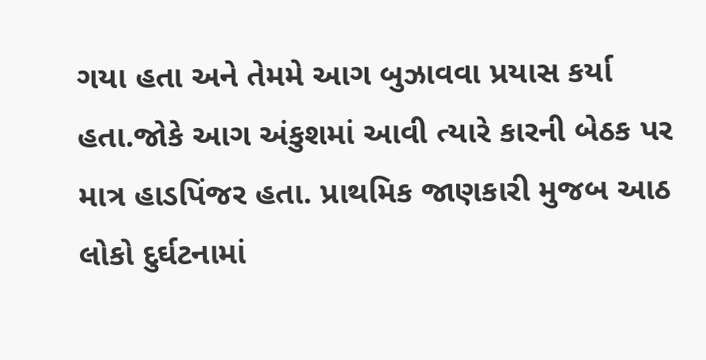ગયા હતા અને તેમમે આગ બુઝાવવા પ્રયાસ કર્યા હતા.જોકે આગ અંકુશમાં આવી ત્યારે કારની બેઠક પર માત્ર હાડપિંજર હતા. પ્રાથમિક જાણકારી મુજબ આઠ લોકો દુર્ઘટનામાં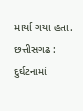માર્યા ગયા હતા.
છત્તીસગઢ : દુર્ઘટનામાં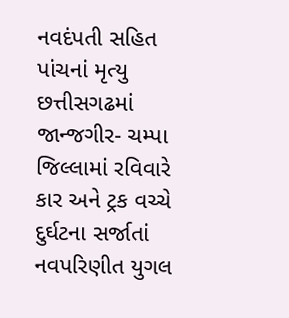નવદંપતી સહિત પાંચનાં મૃત્યુ
છત્તીસગઢમાં જાન્જગીર- ચમ્પા જિલ્લામાં રવિવારે કાર અને ટ્રક વચ્ચે દુર્ઘટના સર્જાતાં નવપરિણીત યુગલ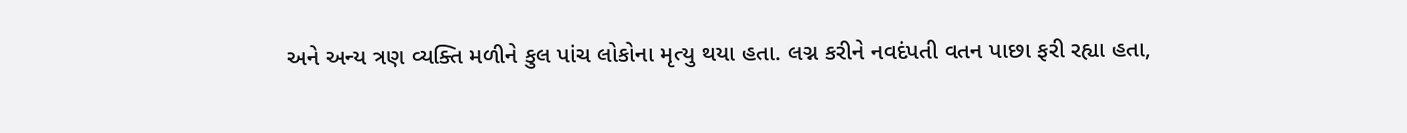અને અન્ય ત્રણ વ્યક્તિ મળીને કુલ પાંચ લોકોના મૃત્યુ થયા હતા. લગ્ન કરીને નવદંપતી વતન પાછા ફરી રહ્યા હતા,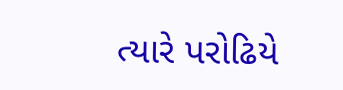ત્યારે પરોઢિયે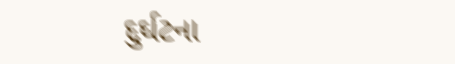દુર્ઘટના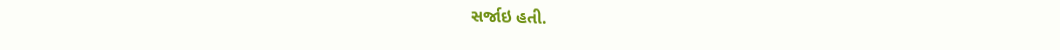સર્જાઇ હતી.